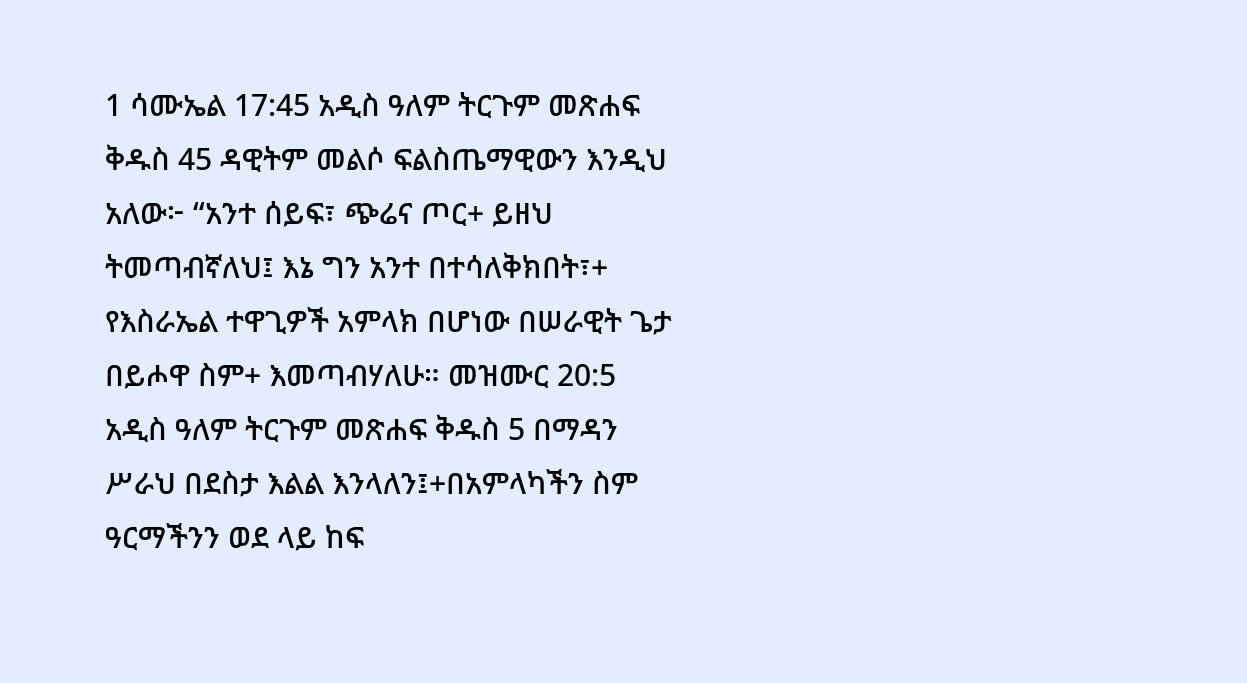1 ሳሙኤል 17:45 አዲስ ዓለም ትርጉም መጽሐፍ ቅዱስ 45 ዳዊትም መልሶ ፍልስጤማዊውን እንዲህ አለው፦ “አንተ ሰይፍ፣ ጭሬና ጦር+ ይዘህ ትመጣብኛለህ፤ እኔ ግን አንተ በተሳለቅክበት፣+ የእስራኤል ተዋጊዎች አምላክ በሆነው በሠራዊት ጌታ በይሖዋ ስም+ እመጣብሃለሁ። መዝሙር 20:5 አዲስ ዓለም ትርጉም መጽሐፍ ቅዱስ 5 በማዳን ሥራህ በደስታ እልል እንላለን፤+በአምላካችን ስም ዓርማችንን ወደ ላይ ከፍ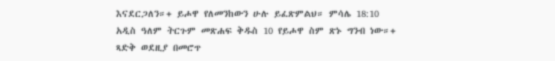እናደርጋለን።+ ይሖዋ የለመንከውን ሁሉ ይፈጽምልህ። ምሳሌ 18:10 አዲስ ዓለም ትርጉም መጽሐፍ ቅዱስ 10 የይሖዋ ስም ጽኑ ግንብ ነው።+ ጻድቅ ወደዚያ በመሮጥ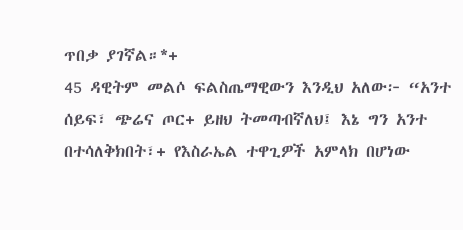ጥበቃ ያገኛል።*+
45 ዳዊትም መልሶ ፍልስጤማዊውን እንዲህ አለው፦ “አንተ ሰይፍ፣ ጭሬና ጦር+ ይዘህ ትመጣብኛለህ፤ እኔ ግን አንተ በተሳለቅክበት፣+ የእስራኤል ተዋጊዎች አምላክ በሆነው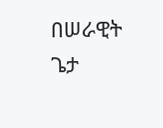በሠራዊት ጌታ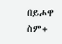በይሖዋ ስም+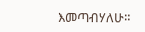እመጣብሃለሁ።